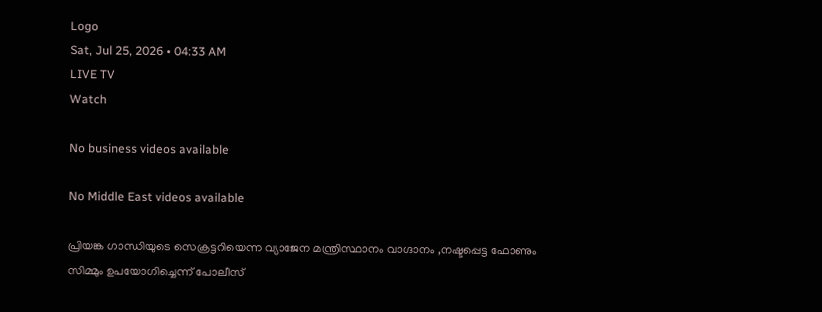Logo
Sat, Jul 25, 2026 • 04:33 AM
LIVE TV
Watch

No business videos available

No Middle East videos available

പ്രിയങ്ക ഗാന്ധിയുടെ സെക്രട്ടറിയെന്ന വ്യാജേന മന്ത്രിസ്ഥാനം വാഗ്ദാനം ,നഷ്ടപ്പെട്ട ഫോണും സിമ്മും ഉപയോഗിച്ചെന്ന് പോലീസ്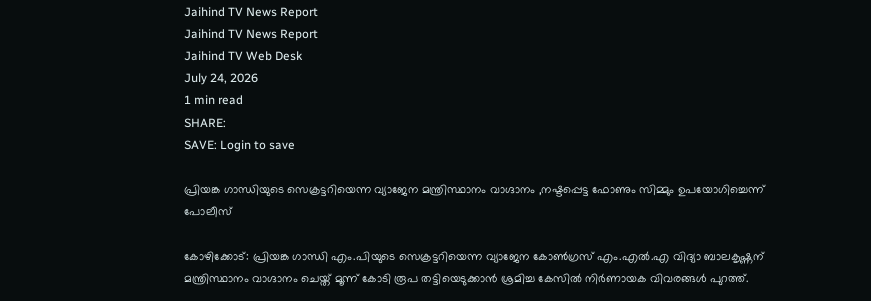Jaihind TV News Report
Jaihind TV News Report
Jaihind TV Web Desk
July 24, 2026
1 min read
SHARE:
SAVE: Login to save

പ്രിയങ്ക ഗാന്ധിയുടെ സെക്രട്ടറിയെന്ന വ്യാജേന മന്ത്രിസ്ഥാനം വാഗ്ദാനം ,നഷ്ടപ്പെട്ട ഫോണും സിമ്മും ഉപയോഗിച്ചെന്ന് പോലീസ്

കോഴിക്കോട്: പ്രിയങ്ക ഗാന്ധി എം.പിയുടെ സെക്രട്ടറിയെന്ന വ്യാജേന കോൺഗ്രസ് എം.എൽ.എ വിദ്യാ ബാലകൃഷ്ണന് മന്ത്രിസ്ഥാനം വാഗ്ദാനം ചെയ്ത് മൂന്ന് കോടി രൂപ തട്ടിയെടുക്കാൻ ശ്രമിച്ച കേസിൽ നിർണായക വിവരങ്ങൾ പുറത്ത്.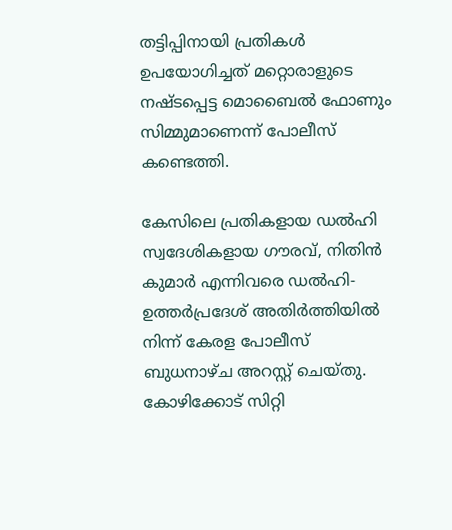തട്ടിപ്പിനായി പ്രതികൾ ഉപയോഗിച്ചത് മറ്റൊരാളുടെ നഷ്ടപ്പെട്ട മൊബൈൽ ഫോണും സിമ്മുമാണെന്ന് പോലീസ് കണ്ടെത്തി.

കേസിലെ പ്രതികളായ ഡൽഹി സ്വദേശികളായ ഗൗരവ്, നിതിൻ കുമാർ എന്നിവരെ ഡൽഹി-ഉത്തർപ്രദേശ് അതിർത്തിയിൽ നിന്ന് കേരള പോലീസ് ബുധനാഴ്ച അറസ്റ്റ് ചെയ്തു. കോഴിക്കോട് സിറ്റി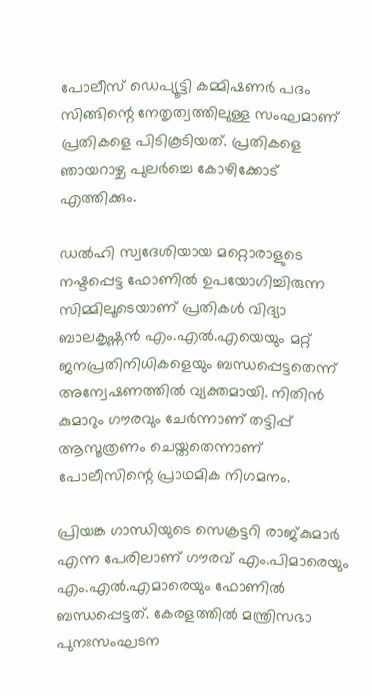പോലീസ് ഡെപ്യൂട്ടി കമ്മിഷണർ പദം സിങ്ങിന്റെ നേതൃത്വത്തിലുള്ള സംഘമാണ് പ്രതികളെ പിടികൂടിയത്. പ്രതികളെ ഞായറാഴ്ച പുലർച്ചെ കോഴിക്കോട് എത്തിക്കും.

ഡൽഹി സ്വദേശിയായ മറ്റൊരാളുടെ നഷ്ടപ്പെട്ട ഫോണിൽ ഉപയോഗിച്ചിരുന്ന സിമ്മിലൂടെയാണ് പ്രതികൾ വിദ്യാ ബാലകൃഷ്ണൻ എം.എൽ.എയെയും മറ്റ് ജനപ്രതിനിധികളെയും ബന്ധപ്പെട്ടതെന്ന് അന്വേഷണത്തിൽ വ്യക്തമായി. നിതിൻ കുമാറും ഗൗരവും ചേർന്നാണ് തട്ടിപ്പ് ആസൂത്രണം ചെയ്തതെന്നാണ് പോലീസിന്റെ പ്രാഥമിക നിഗമനം.

പ്രിയങ്ക ഗാന്ധിയുടെ സെക്രട്ടറി രാജ്കുമാർ എന്ന പേരിലാണ് ഗൗരവ് എം.പിമാരെയും എം.എൽ.എമാരെയും ഫോണിൽ ബന്ധപ്പെട്ടത്. കേരളത്തിൽ മന്ത്രിസഭാ പുനഃസംഘടന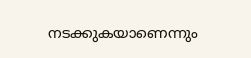നടക്കുകയാണെന്നും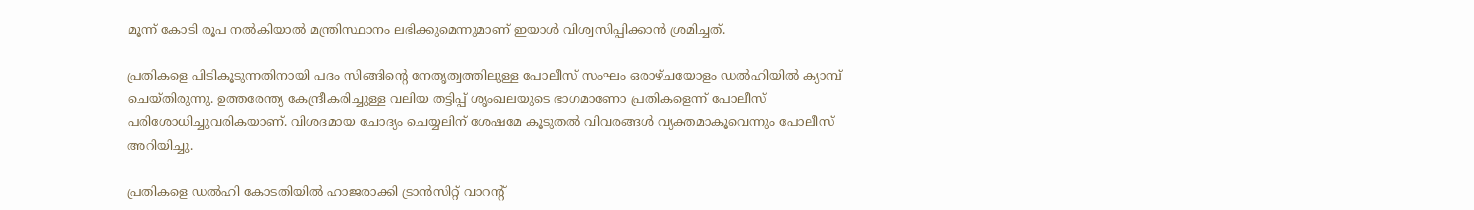മൂന്ന് കോടി രൂപ നൽകിയാൽ മന്ത്രിസ്ഥാനം ലഭിക്കുമെന്നുമാണ് ഇയാൾ വിശ്വസിപ്പിക്കാൻ ശ്രമിച്ചത്.

പ്രതികളെ പിടികൂടുന്നതിനായി പദം സിങ്ങിന്റെ നേതൃത്വത്തിലുള്ള പോലീസ് സംഘം ഒരാഴ്ചയോളം ഡൽഹിയിൽ ക്യാമ്പ് ചെയ്തിരുന്നു. ഉത്തരേന്ത്യ കേന്ദ്രീകരിച്ചുള്ള വലിയ തട്ടിപ്പ് ശൃംഖലയുടെ ഭാഗമാണോ പ്രതികളെന്ന് പോലീസ് പരിശോധിച്ചുവരികയാണ്. വിശദമായ ചോദ്യം ചെയ്യലിന് ശേഷമേ കൂടുതൽ വിവരങ്ങൾ വ്യക്തമാകൂവെന്നും പോലീസ് അറിയിച്ചു.

പ്രതികളെ ഡൽഹി കോടതിയിൽ ഹാജരാക്കി ട്രാൻസിറ്റ് വാറന്റ്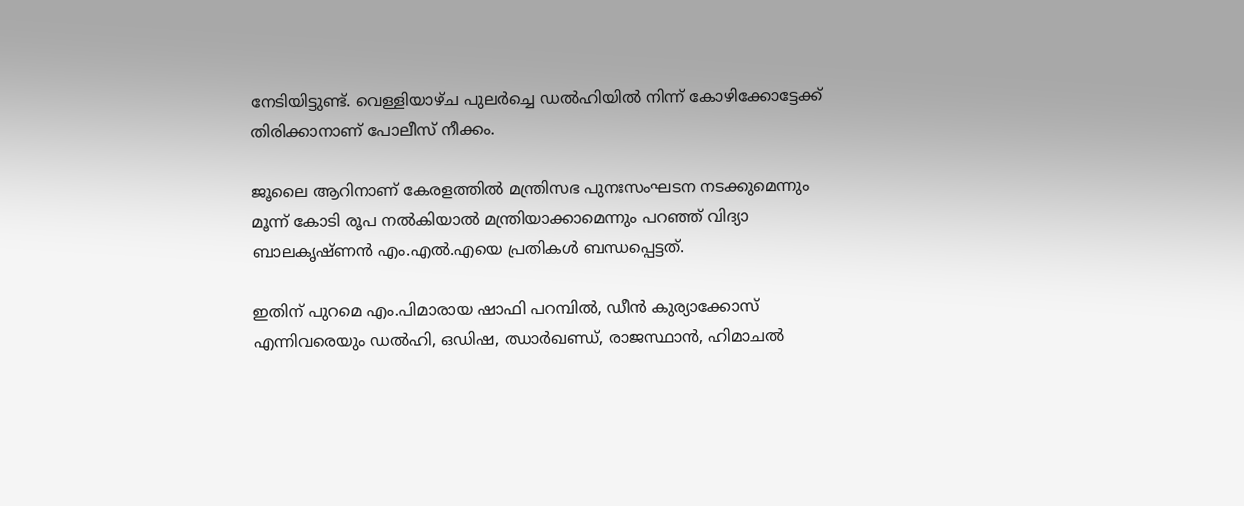നേടിയിട്ടുണ്ട്. വെള്ളിയാഴ്ച പുലർച്ചെ ഡൽഹിയിൽ നിന്ന് കോഴിക്കോട്ടേക്ക് തിരിക്കാനാണ് പോലീസ് നീക്കം.

ജൂലൈ ആറിനാണ് കേരളത്തിൽ മന്ത്രിസഭ പുനഃസംഘടന നടക്കുമെന്നും മൂന്ന് കോടി രൂപ നൽകിയാൽ മന്ത്രിയാക്കാമെന്നും പറഞ്ഞ് വിദ്യാ ബാലകൃഷ്ണൻ എം.എൽ.എയെ പ്രതികൾ ബന്ധപ്പെട്ടത്.

ഇതിന് പുറമെ എം.പിമാരായ ഷാഫി പറമ്പിൽ, ഡീൻ കുര്യാക്കോസ് എന്നിവരെയും ഡൽഹി, ഒഡിഷ, ഝാർഖണ്ഡ്, രാജസ്ഥാൻ, ഹിമാചൽ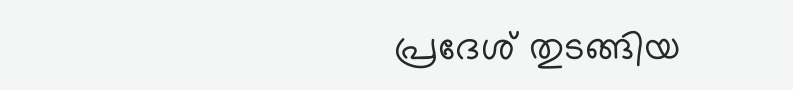പ്രദേശ് തുടങ്ങിയ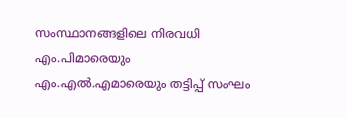സംസ്ഥാനങ്ങളിലെ നിരവധി എം.പിമാരെയും എം.എൽ.എമാരെയും തട്ടിപ്പ് സംഘം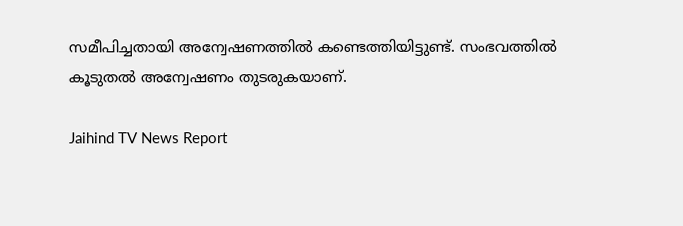സമീപിച്ചതായി അന്വേഷണത്തിൽ കണ്ടെത്തിയിട്ടുണ്ട്. സംഭവത്തിൽ കൂടുതൽ അന്വേഷണം തുടരുകയാണ്.

Jaihind TV News Report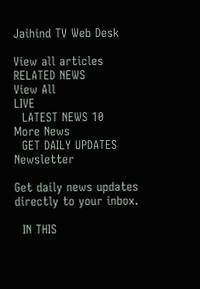Jaihind TV Web Desk

View all articles
RELATED NEWS
View All
LIVE
  LATEST NEWS 10
More News
  GET DAILY UPDATES
Newsletter

Get daily news updates directly to your inbox.

  IN THIS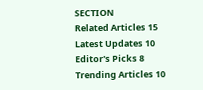SECTION
Related Articles 15
Latest Updates 10
Editor's Picks 8
Trending Articles 10